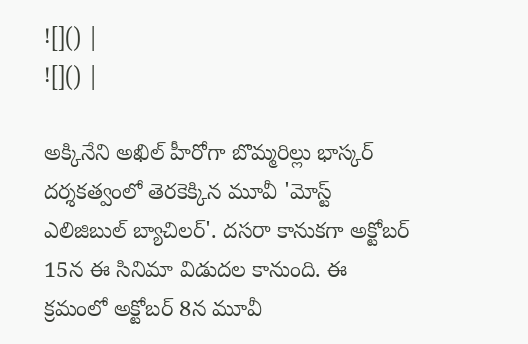![]() |
![]() |

అక్కినేని అఖిల్ హీరోగా బొమ్మరిల్లు భాస్కర్ దర్శకత్వంలో తెరకెక్కిన మూవీ 'మోస్ట్ ఎలిజిబుల్ బ్యాచిలర్'. దసరా కానుకగా అక్టోబర్ 15న ఈ సినిమా విడుదల కానుంది. ఈ క్రమంలో అక్టోబర్ 8న మూవీ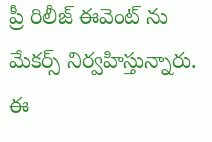ప్రీ రిలీజ్ ఈవెంట్ ను మేకర్స్ నిర్వహిస్తున్నారు. ఈ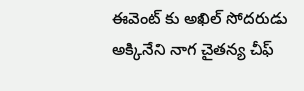ఈవెంట్ కు అఖిల్ సోదరుడు అక్కినేని నాగ చైతన్య చీఫ్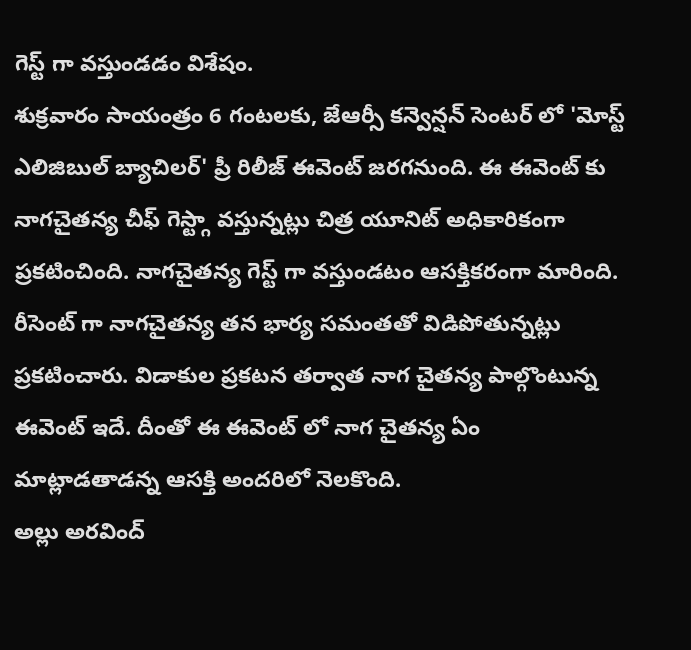గెస్ట్ గా వస్తుండడం విశేషం.
శుక్రవారం సాయంత్రం 6 గంటలకు, జేఆర్సీ కన్వెన్షన్ సెంటర్ లో 'మోస్ట్ ఎలిజిబుల్ బ్యాచిలర్' ప్రీ రిలీజ్ ఈవెంట్ జరగనుంది. ఈ ఈవెంట్ కు నాగచైతన్య చీఫ్ గెస్ట్గా వస్తున్నట్లు చిత్ర యూనిట్ అధికారికంగా ప్రకటించింది. నాగచైతన్య గెస్ట్ గా వస్తుండటం ఆసక్తికరంగా మారింది. రీసెంట్ గా నాగచైతన్య తన భార్య సమంతతో విడిపోతున్నట్లు ప్రకటించారు. విడాకుల ప్రకటన తర్వాత నాగ చైతన్య పాల్గొంటున్న ఈవెంట్ ఇదే. దీంతో ఈ ఈవెంట్ లో నాగ చైతన్య ఏం మాట్లాడతాడన్న ఆసక్తి అందరిలో నెలకొంది.
అల్లు అరవింద్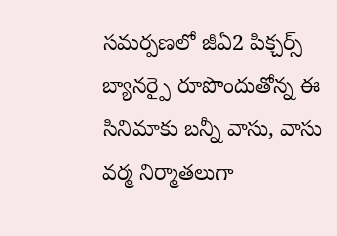సమర్పణలో జీఏ2 పిక్చర్స్ బ్యానర్పై రూపొందుతోన్న ఈ సినిమాకు బన్నీ వాసు, వాసు వర్మ నిర్మాతలుగా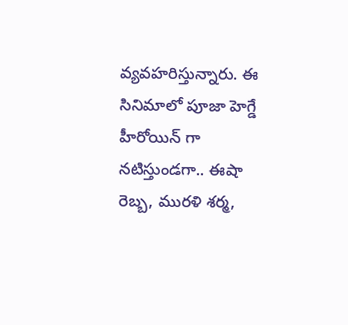వ్యవహరిస్తున్నారు. ఈ సినిమాలో పూజా హెగ్డే హీరోయిన్ గా నటిస్తుండగా.. ఈషా రెబ్బ, మురళి శర్మ,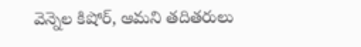వెన్నెల కిషోర్, ఆమని తదితరులు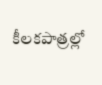కీలకపాత్రల్లో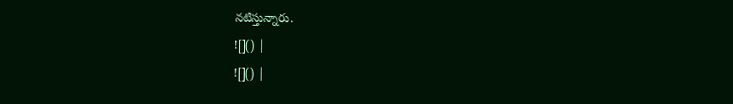నటిస్తున్నారు.
![]() |
![]() |